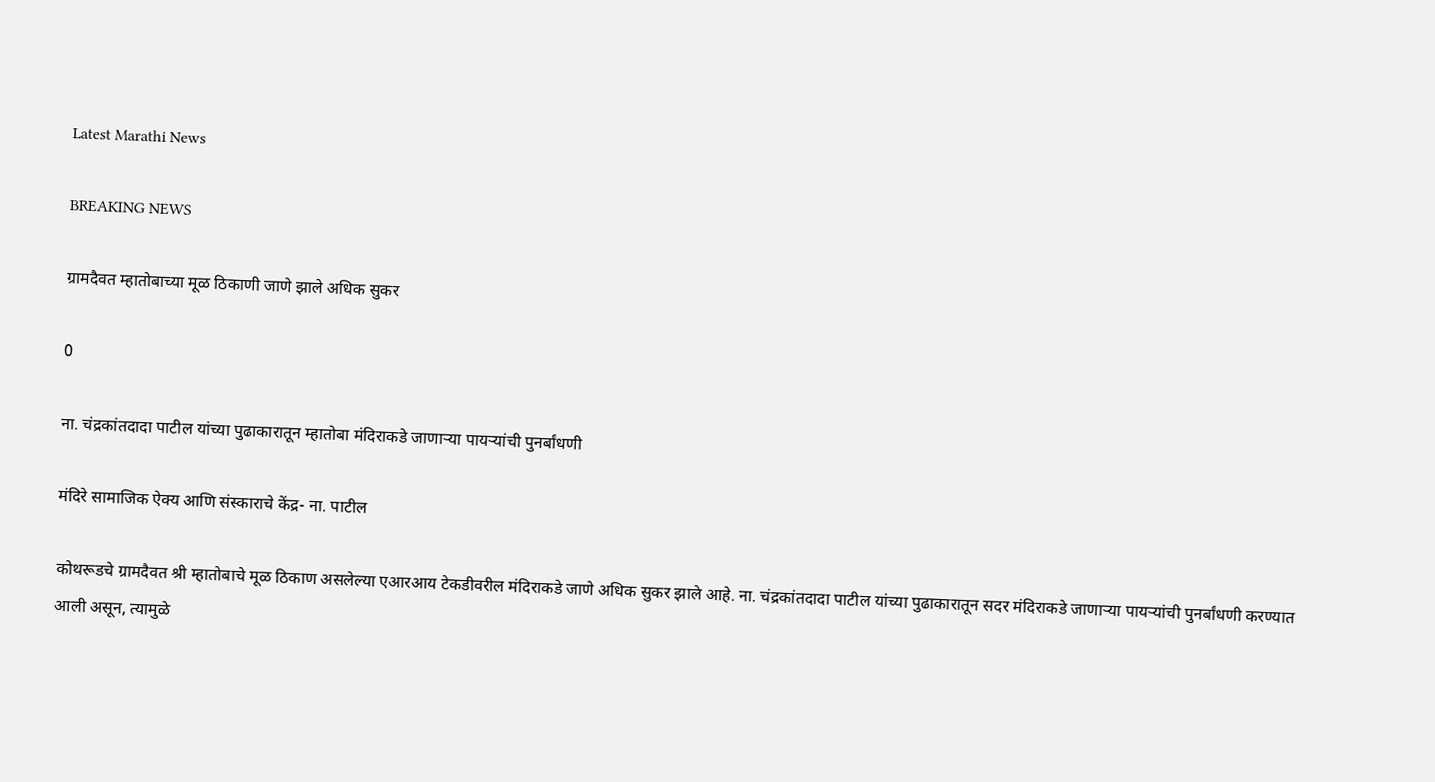Latest Marathi News

BREAKING NEWS

ग्रामदैवत म्हातोबाच्या मूळ ठिकाणी जाणे झाले अधिक सुकर

0

ना. चंद्रकांतदादा पाटील यांच्या पुढाकारातून म्हातोबा मंदिराकडे जाणाऱ्या पायऱ्यांची पुनर्बांधणी

मंदिरे सामाजिक ऐक्य आणि संस्काराचे केंद्र- ना. पाटील

कोथरूडचे ग्रामदैवत श्री म्हातोबाचे मूळ ठिकाण असलेल्या एआरआय टेकडीवरील मंदिराकडे जाणे अधिक सुकर झाले आहे. ना. चंद्रकांतदादा पाटील यांच्या पुढाकारातून सदर मंदिराकडे जाणाऱ्या पायऱ्यांची पुनर्बांधणी करण्यात आली असून, त्यामुळे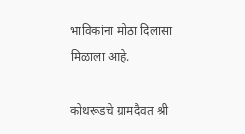भाविकांना मोठा दिलासा मिळाला आहे.

कोथरूडचे ग्रामदैवत श्री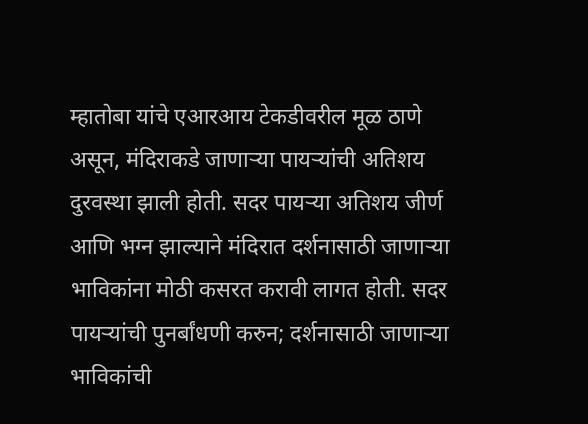म्हातोबा यांचे एआरआय टेकडीवरील मूळ ठाणे असून, मंदिराकडे जाणाऱ्या पायऱ्यांची अतिशय दुरवस्था झाली होती. सदर पायऱ्या अतिशय जीर्ण आणि भग्न झाल्याने मंदिरात दर्शनासाठी जाणाऱ्या भाविकांना मोठी कसरत करावी लागत होती. सदर पायऱ्यांची पुनर्बांधणी करुन; दर्शनासाठी जाणाऱ्या भाविकांची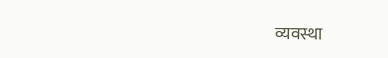व्यवस्था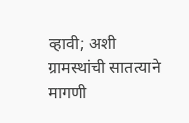व्हावी; अशी ग्रामस्थांची सातत्याने मागणी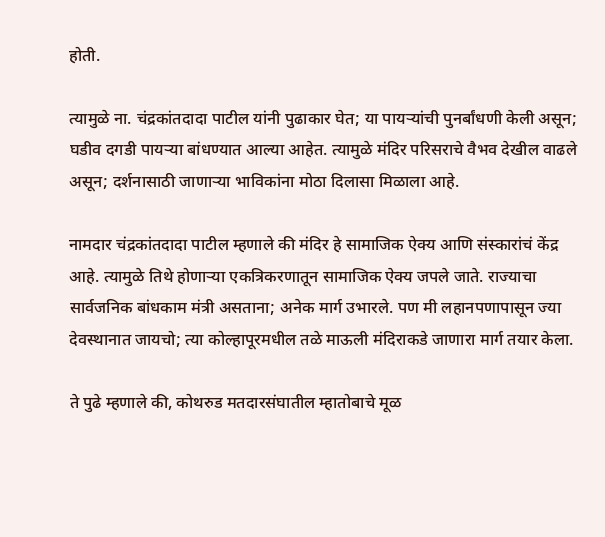होती.

त्यामुळे ना. चंद्रकांतदादा पाटील यांनी पुढाकार घेत; या पायऱ्यांची पुनर्बांधणी केली असून; घडीव दगडी पायऱ्या बांधण्यात आल्या आहेत. त्यामुळे मंदिर परिसराचे वैभव देखील वाढले असून; दर्शनासाठी जाणाऱ्या भाविकांना मोठा दिलासा मिळाला आहे.

नामदार चंद्रकांतदादा पाटील म्हणाले की मंदिर हे सामाजिक ऐक्य आणि संस्कारांचं केंद्र आहे. त्यामुळे तिथे होणाऱ्या एकत्रिकरणातून सामाजिक ऐक्य जपले जाते. राज्याचा सार्वजनिक बांधकाम मंत्री असताना; अनेक मार्ग उभारले. पण मी लहानपणापासून ज्या देवस्थानात जायचो; त्या कोल्हापूरमधील तळे माऊली मंदिराकडे जाणारा मार्ग तयार केला.

ते पुढे म्हणाले की, कोथरुड मतदारसंघातील म्हातोबाचे मूळ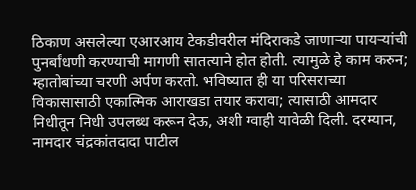ठिकाण असलेल्या एआरआय टेकडीवरील मंदिराकडे जाणाऱ्या पायऱ्यांची पुनर्बांधणी करण्याची मागणी सातत्याने होत होती. त्यामुळे हे काम करुन; म्हातोबांच्या चरणी अर्पण करतो. भविष्यात ही या परिसराच्या विकासासाठी एकात्मिक आराखडा तयार करावा; त्यासाठी आमदार निधीतून निधी उपलब्ध करून देऊ, अशी ग्वाही यावेळी दिली. दरम्यान, नामदार चंद्रकांतदादा पाटील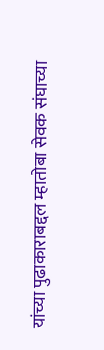यांच्या पुढाकाराबद्दल म्हातोबा सेवक संघाच्या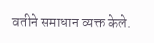वतीने समाधान व्यक्त केले.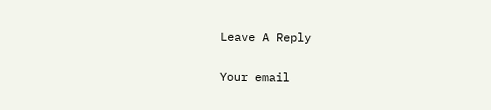Leave A Reply

Your email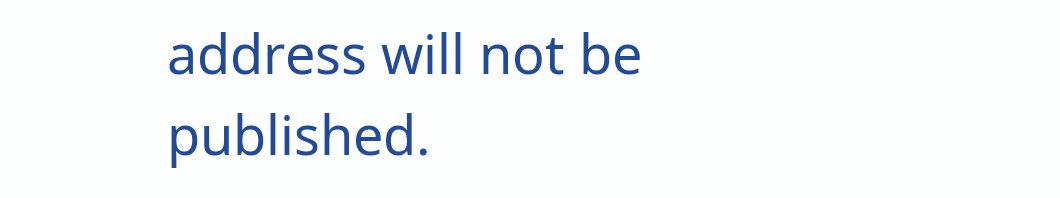address will not be published.